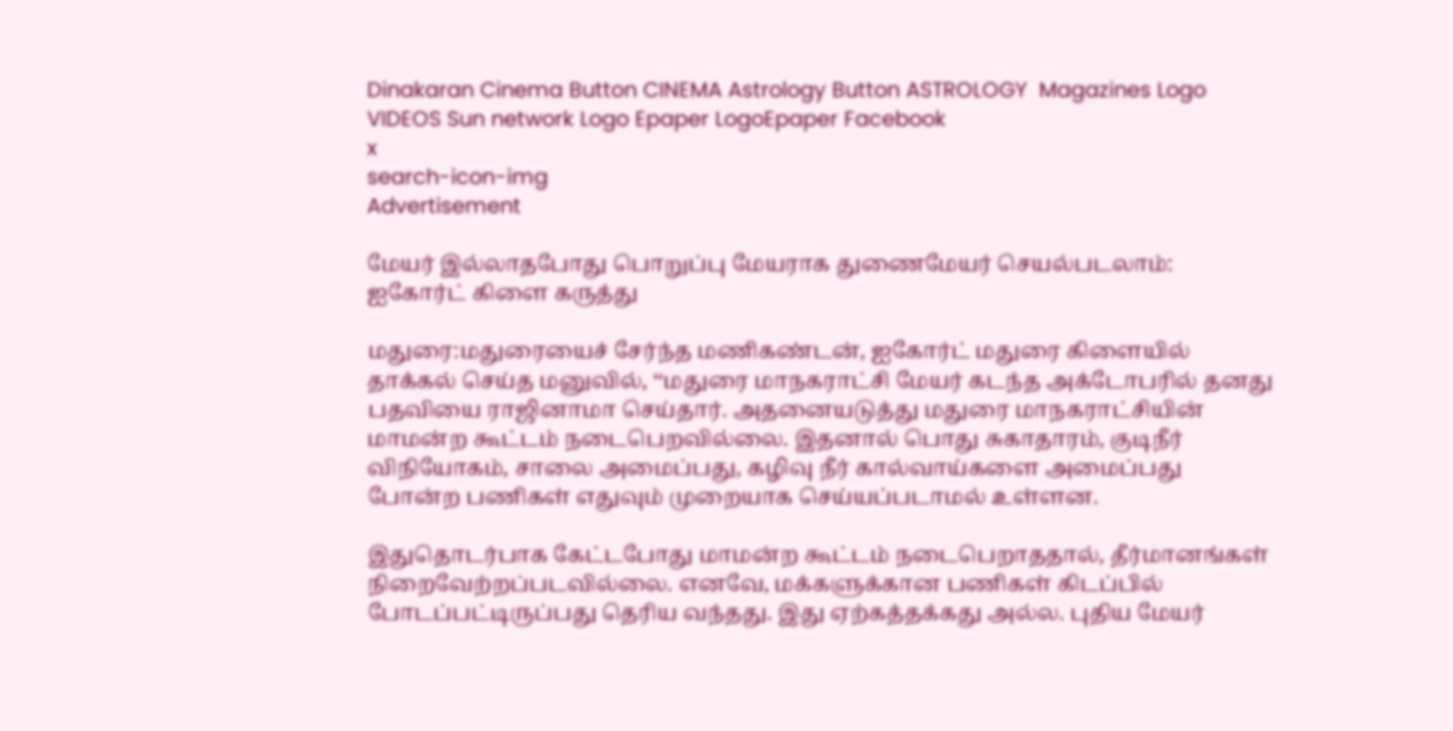Dinakaran Cinema Button CINEMA Astrology Button ASTROLOGY  Magazines Logo VIDEOS Sun network Logo Epaper LogoEpaper Facebook
x
search-icon-img
Advertisement

மேயர் இல்லாதபோது பொறுப்பு மேயராக துணைமேயர் செயல்படலாம்: ஐகோர்ட் கிளை கருத்து

மதுரை:மதுரையைச் சேர்ந்த மணிகண்டன், ஐகோர்ட் மதுரை கிளையில் தாக்கல் செய்த மனுவில், ‘‘மதுரை மாநகராட்சி மேயர் கடந்த அக்டோபரில் தனது பதவியை ராஜினாமா செய்தார். அதனையடுத்து மதுரை மாநகராட்சியின் மாமன்ற கூட்டம் நடைபெறவில்லை. இதனால் பொது சுகாதாரம், குடிநீர் விநியோகம், சாலை அமைப்பது, கழிவு நீர் கால்வாய்களை அமைப்பது போன்ற பணிகள் எதுவும் முறையாக செய்யப்படாமல் உள்ளன.

இதுதொடர்பாக கேட்டபோது மாமன்ற கூட்டம் நடைபெறாததால், தீர்மானங்கள் நிறைவேற்றப்படவில்லை. எனவே, மக்களுக்கான பணிகள் கிடப்பில் போடப்பட்டிருப்பது தெரிய வந்தது. இது ஏற்கத்தக்கது அல்ல. புதிய மேயர்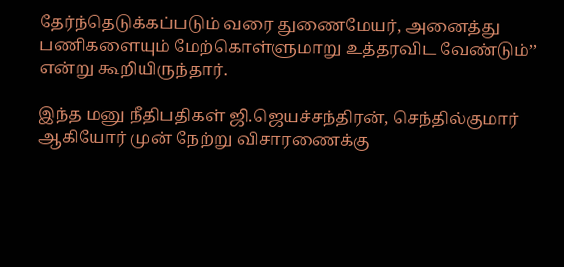தேர்ந்தெடுக்கப்படும் வரை துணைமேயர், அனைத்து பணிகளையும் மேற்கொள்ளுமாறு உத்தரவிட வேண்டும்’’ என்று கூறியிருந்தார்.

இந்த மனு நீதிபதிகள் ஜி.ஜெயச்சந்திரன், செந்தில்குமார் ஆகியோர் முன் நேற்று விசாரணைக்கு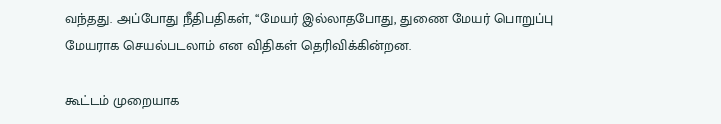வந்தது. அப்போது நீதிபதிகள், ‘‘மேயர் இல்லாதபோது, துணை மேயர் பொறுப்பு மேயராக செயல்படலாம் என விதிகள் தெரிவிக்கின்றன.

கூட்டம் முறையாக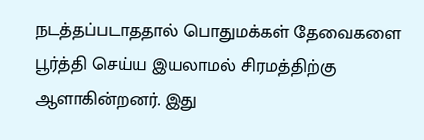நடத்தப்படாததால் பொதுமக்கள் தேவைகளை பூர்த்தி செய்ய இயலாமல் சிரமத்திற்கு ஆளாகின்றனர். இது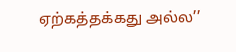ஏற்கத்தக்கது அல்ல’’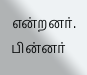என்றனர். பின்னர்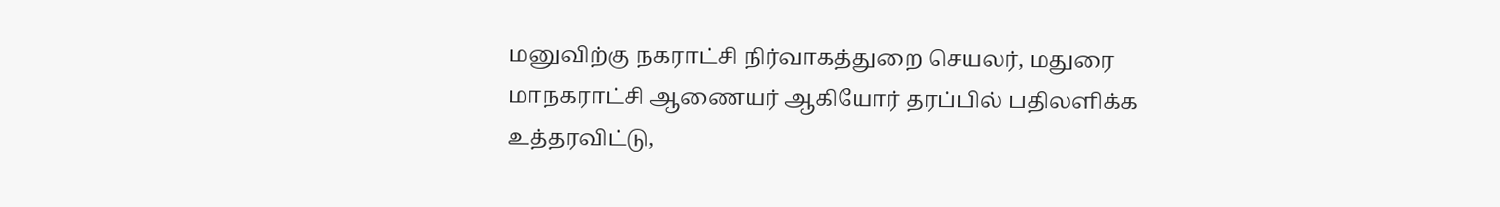மனுவிற்கு நகராட்சி நிர்வாகத்துறை செயலர், மதுரை மாநகராட்சி ஆணையர் ஆகியோர் தரப்பில் பதிலளிக்க உத்தரவிட்டு,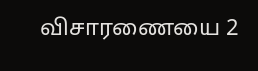விசாரணையை 2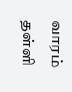வாரம் தள்ளி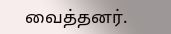வைத்தனர்.